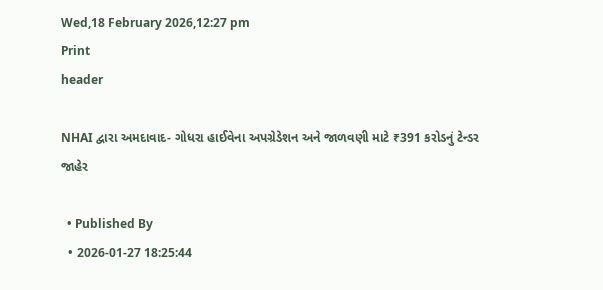Wed,18 February 2026,12:27 pm
Print
header

NHAI દ્વારા અમદાવાદ- ગોધરા હાઈવેના અપગ્રેડેશન અને જાળવણી માટે ₹391 કરોડનું ટેન્ડર જાહેર

  • Published By
  • 2026-01-27 18:25:44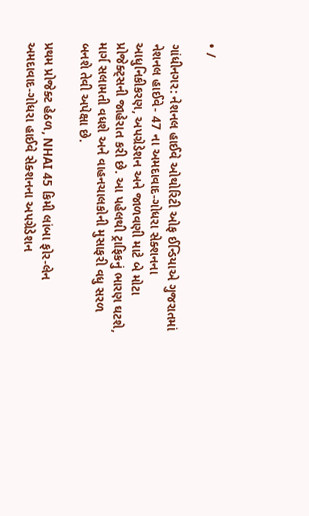• /

ગાંધીનગર: નેશનલ હાઈવે ઓથોરિટી ઓફ ઈન્ડિયાએ ગુજરાતમાં નેશનલ હાઈવે- 47 ના અમદાવાદ-ગોધરા સેક્શનના આધુનિકીકરણ, અપગ્રેડેશન અને જાળવણી માટે બે મોટા પ્રોજેક્ટ્સની જાહેરાત કરી છે. આ પહેલથી ટ્રાફિકનું ભારણ ઘટશે, માર્ગ સલામતી વધશે અને વાહનચાલકોની મુસાફરી વધુ સરળ બનશે તેવી અપેક્ષા છે.

પ્રથમ પ્રોજેક્ટ હેઠળ, NHAI 45 કિમી લાંબા ફોર-લેન અમદાવાદ-ગોધરા હાઈવે સેક્શનના અપગ્રેડેશન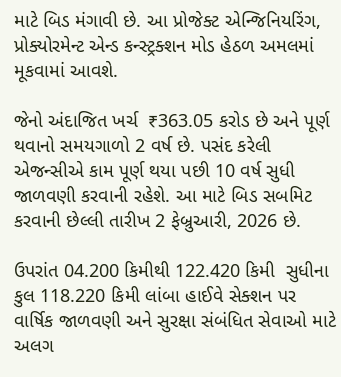માટે બિડ મંગાવી છે. આ પ્રોજેક્ટ એન્જિનિયરિંગ, પ્રોક્યોરમેન્ટ એન્ડ કન્સ્ટ્રક્શન મોડ હેઠળ અમલમાં મૂકવામાં આવશે.

જેનો અંદાજિત ખર્ચ  ₹363.05 કરોડ છે અને પૂર્ણ થવાનો સમયગાળો 2 વર્ષ છે. પસંદ કરેલી એજન્સીએ કામ પૂર્ણ થયા પછી 10 વર્ષ સુધી જાળવણી કરવાની રહેશે. આ માટે બિડ સબમિટ કરવાની છેલ્લી તારીખ 2 ફેબ્રુઆરી, 2026 છે.

ઉપરાંત 04.200 કિમીથી 122.420 કિમી  સુધીના કુલ 118.220 કિમી લાંબા હાઈવે સેક્શન પર વાર્ષિક જાળવણી અને સુરક્ષા સંબંધિત સેવાઓ માટે અલગ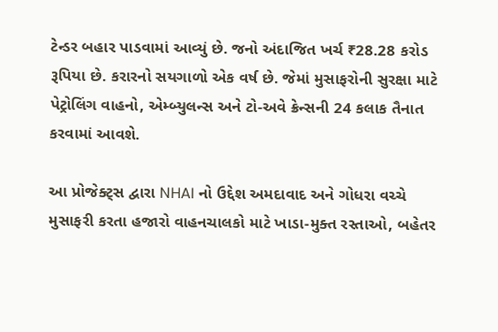ટેન્ડર બહાર પાડવામાં આવ્યું છે. જનો અંદાજિત ખર્ચ ₹28.28 કરોડ રૂપિયા છે. કરારનો સયગાળો એક વર્ષ છે. જેમાં મુસાફરોની સુરક્ષા માટે પેટ્રોલિંગ વાહનો, એમ્બ્યુલન્સ અને ટો-અવે ક્રેન્સની 24 કલાક તૈનાત કરવામાં આવશે.

આ પ્રોજેક્ટ્સ દ્વારા NHAI નો ઉદ્દેશ અમદાવાદ અને ગોધરા વચ્ચે મુસાફરી કરતા હજારો વાહનચાલકો માટે ખાડા-મુક્ત રસ્તાઓ, બહેતર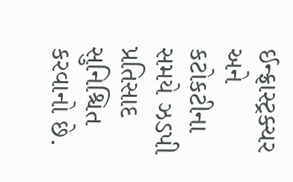ઈન્ફ્રાસ્ટ્રક્ચર અને કટોકટીના સમયે ઝડપી પ્રતિસાદ સુનિશ્ચિત કરવાનો છે.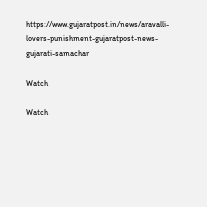https://www.gujaratpost.in/news/aravalli-lovers-punishment-gujaratpost-news-gujarati-samachar

Watch

Watch